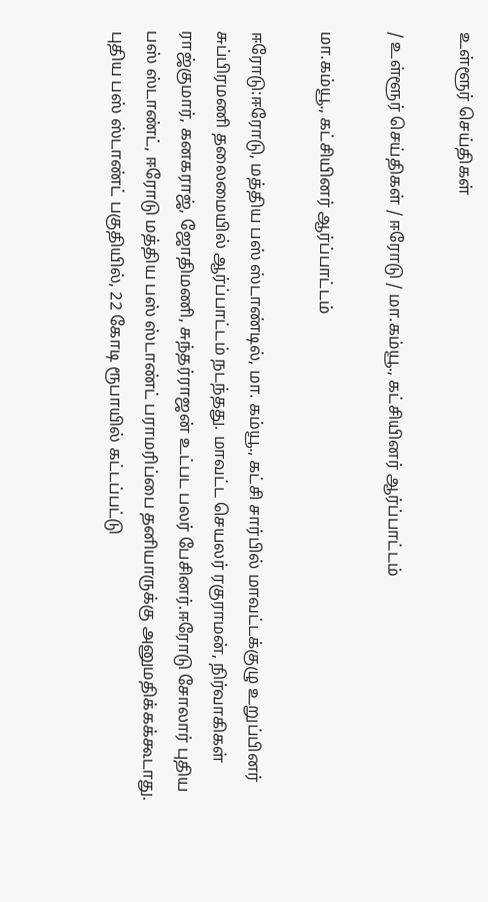உள்ளூர் செய்திகள்

/ உள்ளூர் செய்திகள் / ஈரோடு / மா.கம்யூ., கட்சியினர் ஆர்ப்பாட்டம்

மா.கம்யூ., கட்சியினர் ஆர்ப்பாட்டம்

ஈரோடு:ஈரோடு, மத்திய பஸ் ஸ்டாண்டில், மா. கம்யூ., கட்சி சார்பில் மாவட்டக்குழு உறுப்பினர் சுப்பிரமணி தலைமையில் ஆர்ப்பாட்டம் நடந்தது. மாவட்ட செயலர் ரகுராமன், நிர்வாகிகள் ராஜ்குமார், கனகராஜ், ஜோதிமணி, சுந்தர்ராஜன் உட்பட பலர் பேசினர்.ஈரோடு சோலார் புதிய பஸ் ஸ்டாண்ட், ஈரோடு மத்திய பஸ் ஸ்டாண்ட் பராமரிப்பை தனியாருக்கு அனுமதிக்கக்கூடாது. புதிய பஸ் ஸ்டாண்ட் பகுதியில், 22 கோடி ரூபாயில் கட்டப்பட்டு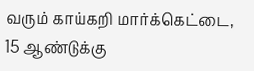வரும் காய்கறி மார்க்கெட்டை, 15 ஆண்டுக்கு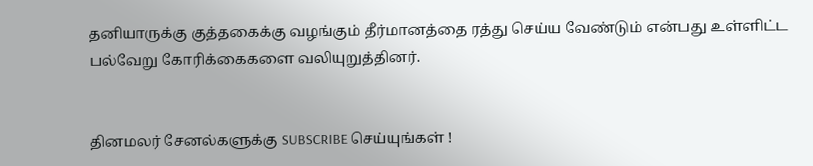தனியாருக்கு குத்தகைக்கு வழங்கும் தீர்மானத்தை ரத்து செய்ய வேண்டும் என்பது உள்ளிட்ட பல்வேறு கோரிக்கைகளை வலியுறுத்தினர்.


தினமலர் சேனல்களுக்கு SUBSCRIBE செய்யுங்கள் !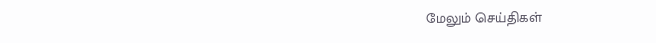மேலும் செய்திகள்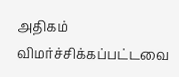அதிகம் விமர்ச்சிக்கப்பட்டவை